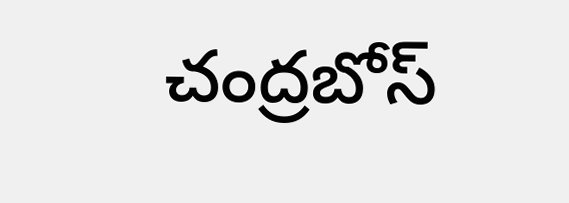చంద్రబోస్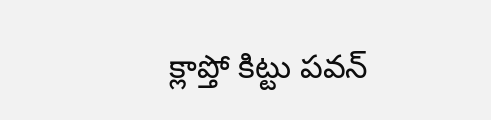క్లాప్తో కిట్టు పవన్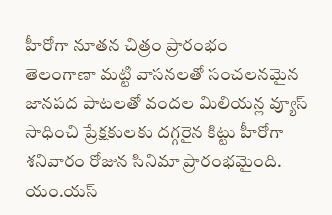హీరోగా నూతన చిత్రం ప్రారంభం
తెలంగాణా మట్టి వాసనలతో సంచలనమైన జానపద పాటలతో వందల మిలియన్ల వ్యూస్ సాధించి ప్రేక్షకులకు దగ్గరైన కిట్టు హీరోగా శనివారం రోజున సినిమా ప్రారంభమైంది. యం.యస్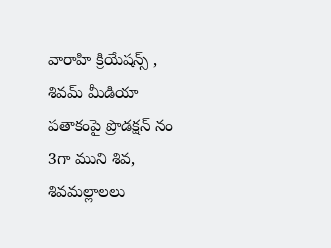వారాహి క్రియేషన్స్ , శివమ్ మీడియా పతాకంపై ప్రొడక్షన్ నం 3గా ముని శివ, శివమల్లాలలు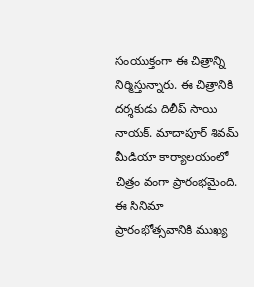సంయుక్తంగా ఈ చిత్రాన్ని నిర్మిస్తున్నారు. ఈ చిత్రానికి దర్శకుడు దిలీప్ సాయి నాయక్. మాదాపూర్ శివమ్ మీడియా కార్యాలయంలో చిత్రం వంగా ప్రారంభమైంది. ఈ సినిమా ప్రారంభోత్సవానికి ముఖ్య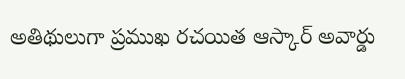అతిథులుగా ప్రముఖ రచయిత ఆస్కార్ అవార్డు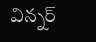విన్నర్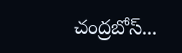చంద్రబోస్...